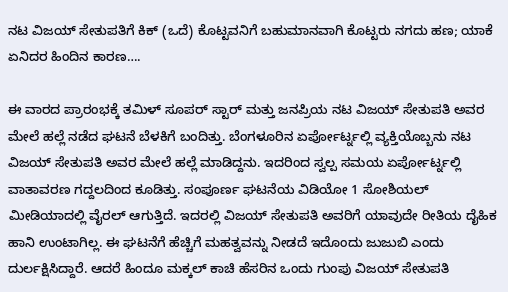ನಟ ವಿಜಯ್ ಸೇತುಪತಿಗೆ ಕಿಕ್ (ಒದೆ) ಕೊಟ್ಟವನಿಗೆ ಬಹುಮಾನವಾಗಿ ಕೊಟ್ಟರು ನಗದು ಹಣ; ಯಾಕೆ ಏನಿದರ ಹಿಂದಿನ ಕಾರಣ….

ಈ ವಾರದ ಪ್ರಾರಂಭಕ್ಕೆ ತಮಿಳ್ ಸೂಪರ್ ಸ್ಟಾರ್ ಮತ್ತು ಜನಪ್ರಿಯ ನಟ ವಿಜಯ್ ಸೇತುಪತಿ ಅವರ ಮೇಲೆ ಹಲ್ಲೆ ನಡೆದ ಘಟನೆ ಬೆಳಕಿಗೆ ಬಂದಿತ್ತು. ಬೆಂಗಳೂರಿನ ಏರ್ಪೋರ್ಟ್ನಲ್ಲಿ ವ್ಯಕ್ತಿಯೊಬ್ಬನು ನಟ ವಿಜಯ್ ಸೇತುಪತಿ ಅವರ ಮೇಲೆ ಹಲ್ಲೆ ಮಾಡಿದ್ದನು. ಇದರಿಂದ ಸ್ವಲ್ಪ ಸಮಯ ಏರ್ಪೋರ್ಟ್ನಲ್ಲಿ ವಾತಾವರಣ ಗದ್ದಲದಿಂದ ಕೂಡಿತ್ತು. ಸಂಪೂರ್ಣ ಘಟನೆಯ ವಿಡಿಯೋ 1 ಸೋಶಿಯಲ್ ಮೀಡಿಯಾದಲ್ಲಿ ವೈರಲ್ ಆಗುತ್ತಿದೆ. ಇದರಲ್ಲಿ ವಿಜಯ್ ಸೇತುಪತಿ ಅವರಿಗೆ ಯಾವುದೇ ರೀತಿಯ ದೈಹಿಕ ಹಾನಿ ಉಂಟಾಗಿಲ್ಲ. ಈ ಘಟನೆಗೆ ಹೆಚ್ಚಿಗೆ ಮಹತ್ವವನ್ನು ನೀಡದೆ ಇದೊಂದು ಜುಜುಬಿ ಎಂದು ದುರ್ಲಕ್ಷಿಸಿದ್ದಾರೆ. ಆದರೆ ಹಿಂದೂ ಮಕ್ಕಲ್ ಕಾಚಿ ಹೆಸರಿನ ಒಂದು ಗುಂಪು ವಿಜಯ್ ಸೇತುಪತಿ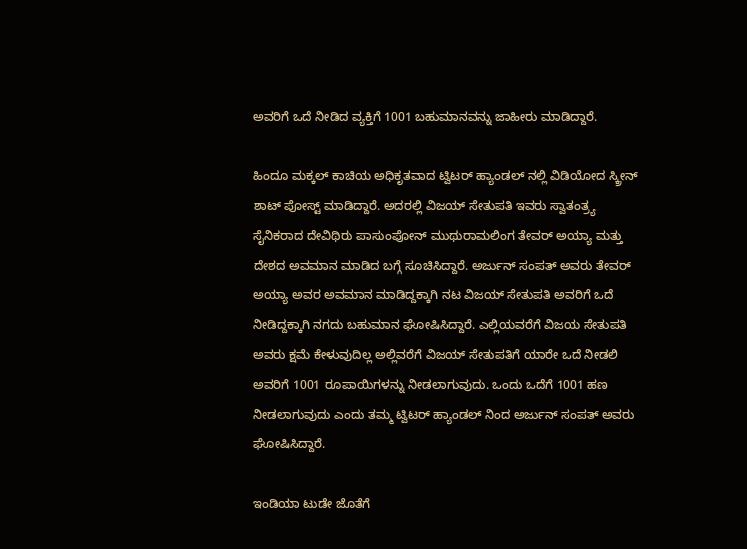ಅವರಿಗೆ ಒದೆ ನೀಡಿದ ವ್ಯಕ್ತಿಗೆ 1001 ಬಹುಮಾನವನ್ನು ಜಾಹೀರು ಮಾಡಿದ್ದಾರೆ.

ಹಿಂದೂ ಮಕ್ಕಲ್ ಕಾಚಿಯ ಅಧಿಕೃತವಾದ ಟ್ವಿಟರ್ ಹ್ಯಾಂಡಲ್ ನಲ್ಲಿ ವಿಡಿಯೋದ ಸ್ಕ್ರೀನ್ ಶಾಟ್ ಪೋಸ್ಟ್ ಮಾಡಿದ್ದಾರೆ. ಅದರಲ್ಲಿ ವಿಜಯ್ ಸೇತುಪತಿ ಇವರು ಸ್ವಾತಂತ್ರ್ಯ ಸೈನಿಕರಾದ ದೇವಿಥಿರು ಪಾಸುಂಪೋನ್ ಮುಥುರಾಮಲಿಂಗ ತೇವರ್ ಅಯ್ಯಾ ಮತ್ತು ದೇಶದ ಅವಮಾನ ಮಾಡಿದ ಬಗ್ಗೆ ಸೂಚಿಸಿದ್ದಾರೆ. ಅರ್ಜುನ್ ಸಂಪತ್ ಅವರು ತೇವರ್ ಅಯ್ಯಾ ಅವರ ಅವಮಾನ ಮಾಡಿದ್ದಕ್ಕಾಗಿ ನಟ ವಿಜಯ್ ಸೇತುಪತಿ ಅವರಿಗೆ ಒದೆ ನೀಡಿದ್ದಕ್ಕಾಗಿ ನಗದು ಬಹುಮಾನ ಘೋಷಿಸಿದ್ದಾರೆ. ಎಲ್ಲಿಯವರೆಗೆ ವಿಜಯ ಸೇತುಪತಿ ಅವರು ಕ್ಷಮೆ ಕೇಳುವುದಿಲ್ಲ ಅಲ್ಲಿವರೆಗೆ ವಿಜಯ್ ಸೇತುಪತಿಗೆ ಯಾರೇ ಒದೆ ನೀಡಲಿ ಅವರಿಗೆ 1001 ರೂಪಾಯಿಗಳನ್ನು ನೀಡಲಾಗುವುದು. ಒಂದು ಒದೆಗೆ 1001 ಹಣ ನೀಡಲಾಗುವುದು ಎಂದು ತಮ್ಮ ಟ್ವಿಟರ್ ಹ್ಯಾಂಡಲ್ ನಿಂದ ಅರ್ಜುನ್ ಸಂಪತ್ ಅವರು ಘೋಷಿಸಿದ್ದಾರೆ.

ಇಂಡಿಯಾ ಟುಡೇ ಜೊತೆಗೆ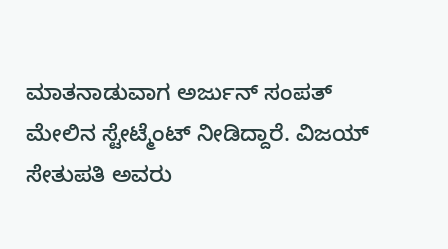ಮಾತನಾಡುವಾಗ ಅರ್ಜುನ್ ಸಂಪತ್ ಮೇಲಿನ ಸ್ಟೇಟ್ಮೆಂಟ್ ನೀಡಿದ್ದಾರೆ. ವಿಜಯ್ ಸೇತುಪತಿ ಅವರು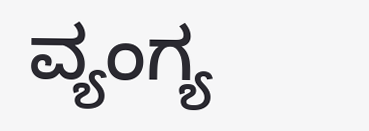ವ್ಯಂಗ್ಯ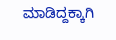ಮಾಡಿದ್ದಕ್ಕಾಗಿ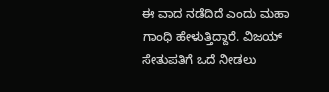ಈ ವಾದ ನಡೆದಿದೆ ಎಂದು ಮಹಾ ಗಾಂಧಿ ಹೇಳುತ್ತಿದ್ದಾರೆ. ವಿಜಯ್ ಸೇತುಪತಿಗೆ ಒದೆ ನೀಡಲು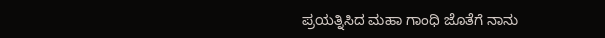ಪ್ರಯತ್ನಿಸಿದ ಮಹಾ ಗಾಂಧಿ ಜೊತೆಗೆ ನಾನು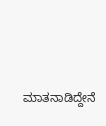ಮಾತನಾಡಿದ್ದೇನೆ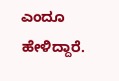ಎಂದೂ ಹೇಳಿದ್ದಾರೆ.